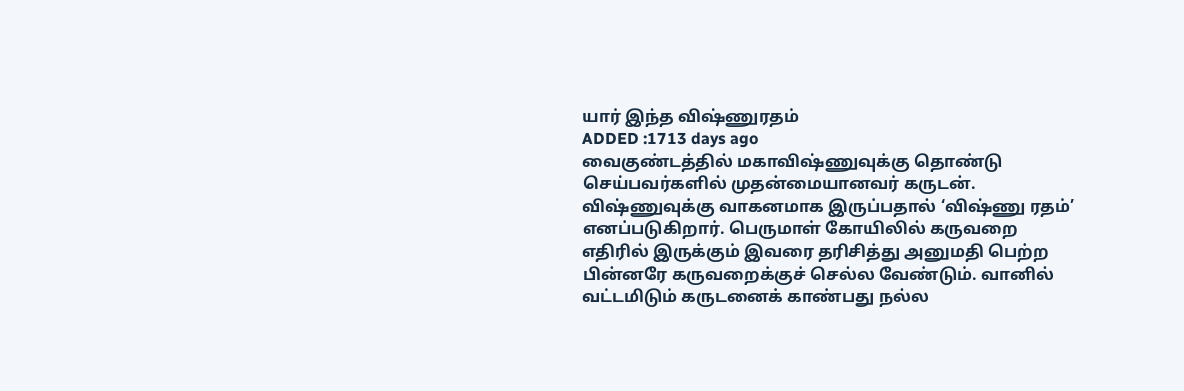யார் இந்த விஷ்ணுரதம்
ADDED :1713 days ago
வைகுண்டத்தில் மகாவிஷ்ணுவுக்கு தொண்டு செய்பவர்களில் முதன்மையானவர் கருடன். விஷ்ணுவுக்கு வாகனமாக இருப்பதால் ‘விஷ்ணு ரதம்’ எனப்படுகிறார். பெருமாள் கோயிலில் கருவறை எதிரில் இருக்கும் இவரை தரிசித்து அனுமதி பெற்ற பின்னரே கருவறைக்குச் செல்ல வேண்டும். வானில் வட்டமிடும் கருடனைக் காண்பது நல்ல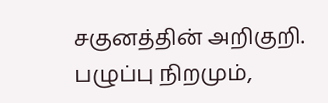சகுனத்தின் அறிகுறி. பழுப்பு நிறமும்,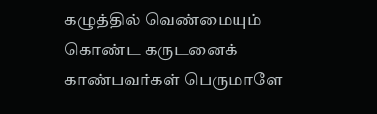கழுத்தில் வெண்மையும் கொண்ட கருடனைக் காண்பவர்கள் பெருமாளே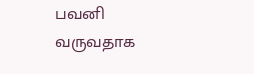பவனி வருவதாக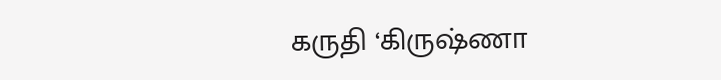கருதி ‘கிருஷ்ணா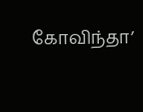கோவிந்தா’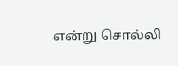என்று சொல்லி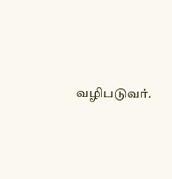வழிபடுவர்.